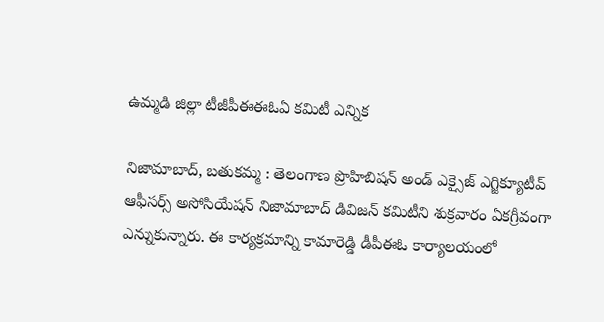ఉమ్మడి జిల్లా టీజీపీఈఈఓఏ కమిటీ ఎన్నిక

నిజామాబాద్, బతుకమ్మ : తెలంగాణ ప్రొహిబిషన్ అండ్ ఎక్సైజ్ ఎగ్జిక్యూటీవ్ ఆఫీసర్స్ అసోసియేషన్ నిజామాబాద్ డివిజన్ కమిటీని శుక్రవారం ఏకగ్రీవంగా ఎన్నుకున్నారు. ఈ కార్యక్రమాన్ని కామారెడ్డి డీపీఈఓ కార్యాలయంలో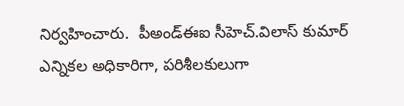నిర్వహించారు.  పీఅండ్ఈఐ సీహెచ్.విలాస్ కుమార్ ఎన్నికల అధికారిగా, పరిశీలకులుగా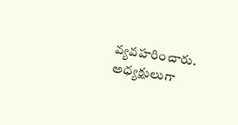వ్యవహరించారు.  అధ్యక్షులుగా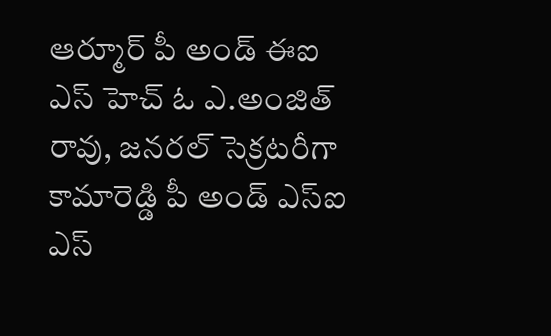ఆర్మూర్ పీ అండ్ ఈఐ ఎస్ హెచ్ ఓ ఎ.అంజిత్ రావు, జనరల్ సెక్రటరీగా కామారెడ్డి పీ అండ్ ఎస్ఐ ఎస్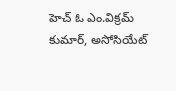హెచ్ ఓ ఎం.విక్రమ్ కుమార్, అసోసియేట్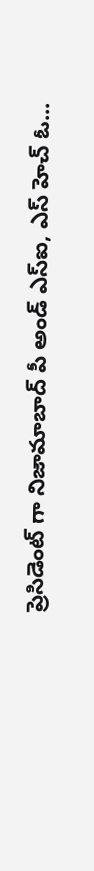ప్రెసిడెంట్ గా నిజామాబాద్ పీ అండ్ ఎస్ఐ, ఎస్ హెచ్ ఓ...